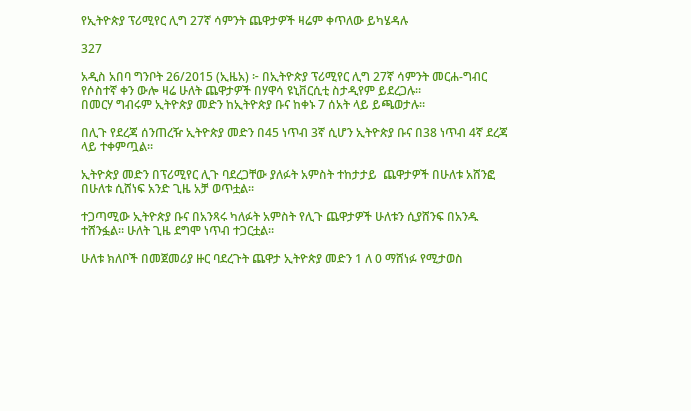የኢትዮጵያ ፕሪሚየር ሊግ 27ኛ ሳምንት ጨዋታዎች ዛሬም ቀጥለው ይካሄዳሉ

327

አዲስ አበባ ግንቦት 26/2015 (ኢዜአ) ፦ በኢትዮጵያ ፕሪሚየር ሊግ 27ኛ ሳምንት መርሐ-ግብር የሶስተኛ ቀን ውሎ ዛሬ ሁለት ጨዋታዎች በሃዋሳ ዩኒቨርሲቲ ስታዲየም ይደረጋሉ።
በመርሃ ግብሩም ኢትዮጵያ መድን ከኢትዮጵያ ቡና ከቀኑ 7 ሰአት ላይ ይጫወታሉ።

በሊጉ የደረጃ ሰንጠረዥ ኢትዮጵያ መድን በ45 ነጥብ 3ኛ ሲሆን ኢትዮጵያ ቡና በ38 ነጥብ 4ኛ ደረጃ ላይ ተቀምጧል።

ኢትዮጵያ መድን በፕሪሚየር ሊጉ ባደረጋቸው ያለፉት አምስት ተከታታይ  ጨዋታዎች በሁለቱ አሸንፎ በሁለቱ ሲሸነፍ አንድ ጊዜ አቻ ወጥቷል።

ተጋጣሚው ኢትዮጵያ ቡና በአንጻሩ ካለፉት አምስት የሊጉ ጨዋታዎች ሁለቱን ሲያሸንፍ በአንዱ ተሸንፏል። ሁለት ጊዜ ደግሞ ነጥብ ተጋርቷል።

ሁለቱ ክለቦች በመጀመሪያ ዙር ባደረጉት ጨዋታ ኢትዮጵያ መድን 1 ለ 0 ማሸነፉ የሚታወስ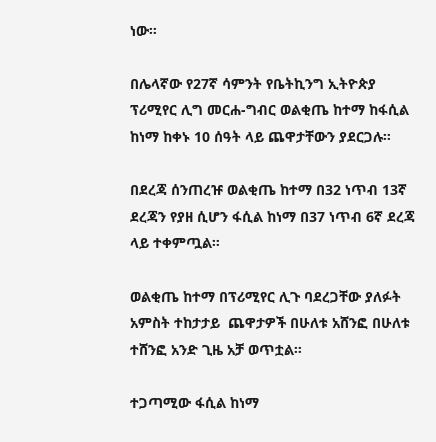ነው።

በሌላኛው የ27ኛ ሳምንት የቤትኪንግ ኢትዮጵያ ፕሪሚየር ሊግ መርሐ-ግብር ወልቂጤ ከተማ ከፋሲል ከነማ ከቀኑ 10 ሰዓት ላይ ጨዋታቸውን ያደርጋሉ።

በደረጃ ሰንጠረዡ ወልቂጤ ከተማ በ32 ነጥብ 13ኛ ደረጃን የያዘ ሲሆን ፋሲል ከነማ በ37 ነጥብ 6ኛ ደረጃ ላይ ተቀምጧል።

ወልቂጤ ከተማ በፕሪሚየር ሊጉ ባደረጋቸው ያለፉት አምስት ተከታታይ  ጨዋታዎች በሁለቱ አሸንፎ በሁለቱ ተሸንፎ አንድ ጊዜ አቻ ወጥቷል።

ተጋጣሚው ፋሲል ከነማ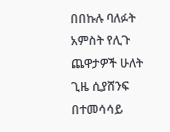በበኩሉ ባለፉት አምስት የሊጉ ጨዋታዎች ሁለት ጊዜ ሲያሸንፍ በተመሳሳይ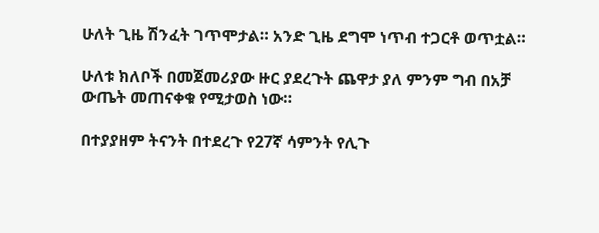ሁለት ጊዜ ሽንፈት ገጥሞታል። አንድ ጊዜ ደግሞ ነጥብ ተጋርቶ ወጥቷል።

ሁለቱ ክለቦች በመጀመሪያው ዙር ያደረጉት ጨዋታ ያለ ምንም ግብ በአቻ ውጤት መጠናቀቁ የሚታወስ ነው።

በተያያዘም ትናንት በተደረጉ የ27ኛ ሳምንት የሊጉ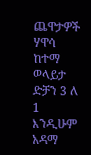ጨዋታዎች ሃዋሳ ከተማ ወላይታ ድቻን 3 ለ 1 እንዲሁም አዳማ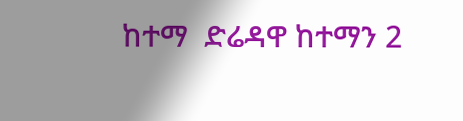ከተማ  ድሬዳዋ ከተማን 2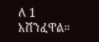ለ 1 አሸንፈዋል።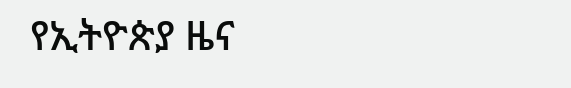የኢትዮጵያ ዜና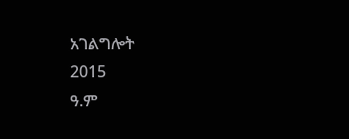አገልግሎት
2015
ዓ.ም